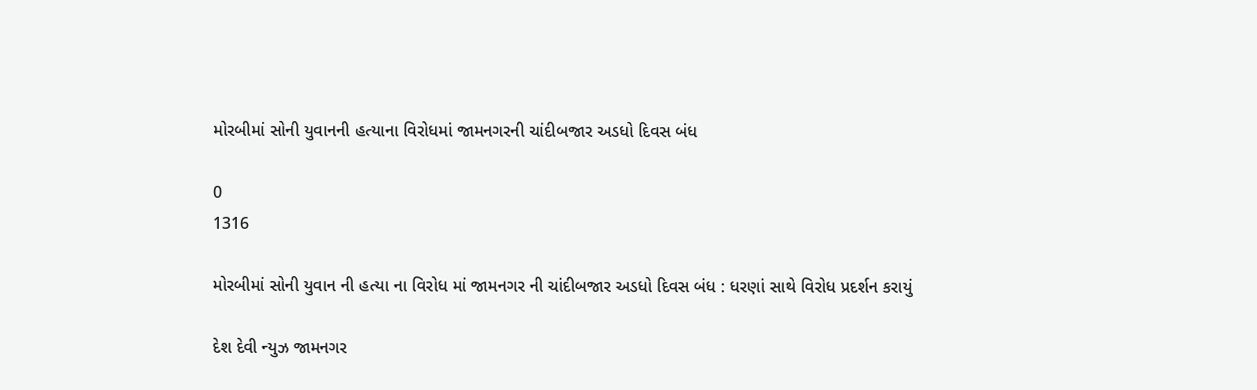મોરબીમાં સોની યુવાનની હત્યાના વિરોધમાં જામનગરની ચાંદીબજાર અડધો દિવસ બંધ

0
1316

મોરબીમાં સોની યુવાન ની હત્યા ના વિરોધ માં જામનગર ની ચાંદીબજાર અડધો દિવસ બંધ : ધરણાં સાથે વિરોધ પ્રદર્શન કરાયું

દેશ દેવી ન્યુઝ જામનગર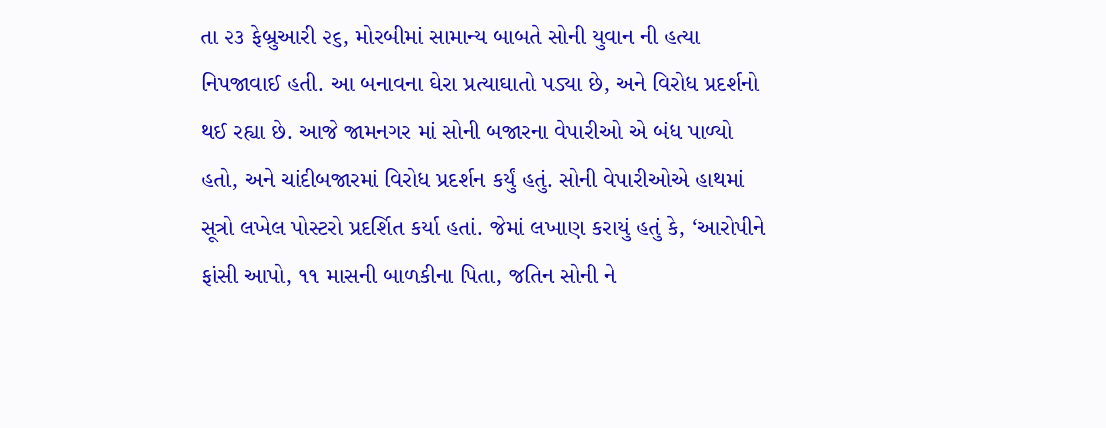તા ૨૩ ફેબ્રુઆરી ૨૬, મોરબીમાં સામાન્ય બાબતે સોની યુવાન ની હત્યા નિપજાવાઈ હતી. આ બનાવના ઘેરા પ્રત્યાઘાતો પડ્યા છે, અને વિરોધ પ્રદર્શનો થઈ રહ્યા છે. આજે જામનગર માં સોની બજારના વેપારીઓ એ બંધ પાળ્યો હતો, અને ચાંદીબજારમાં વિરોધ પ્રદર્શન કર્યું હતું. સોની વેપારીઓએ હાથમાં સૂત્રો લખેલ પોસ્ટરો પ્રદર્શિત કર્યા હતાં. જેમાં લખાણ કરાયું હતું કે, ‘આરોપીને ફાંસી આપો, ૧૧ માસની બાળકીના પિતા, જતિન સોની ને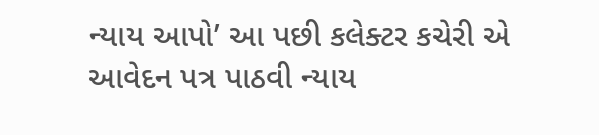ન્યાય આપો’ આ પછી કલેક્ટર કચેરી એ આવેદન પત્ર પાઠવી ન્યાય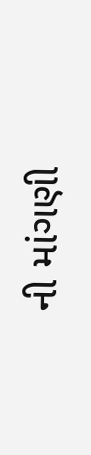ની માંગણી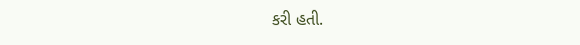કરી હતી.